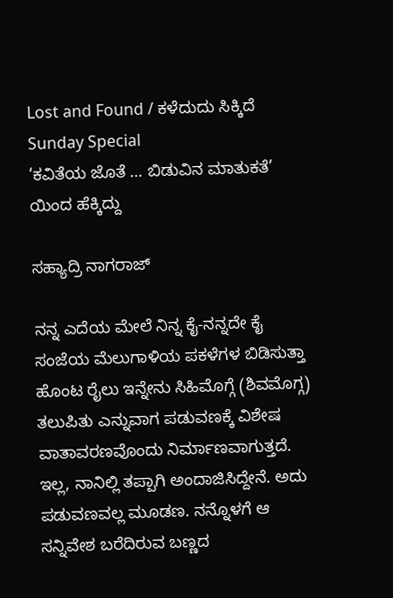Lost and Found / ಕಳೆದುದು ಸಿಕ್ಕಿದೆ
Sunday Special
‘ಕವಿತೆಯ ಜೊತೆ … ಬಿಡುವಿನ ಮಾತುಕತೆ’ ಯಿಂದ ಹೆಕ್ಕಿದ್ದು

ಸಹ್ಯಾದ್ರಿ ನಾಗರಾಜ್

ನನ್ನ ಎದೆಯ ಮೇಲೆ ನಿನ್ನ ಕೈ-ನನ್ನದೇ ಕೈ
ಸಂಜೆಯ ಮೆಲುಗಾಳಿಯ ಪಕಳೆಗಳ ಬಿಡಿಸುತ್ತಾ ಹೊಂಟ ರೈಲು ಇನ್ನೇನು ಸಿಹಿಮೊಗ್ಗೆ (ಶಿವಮೊಗ್ಗ) ತಲುಪಿತು ಎನ್ನುವಾಗ ಪಡುವಣಕ್ಕೆ ವಿಶೇಷ ವಾತಾವರಣವೊಂದು ನಿರ್ಮಾಣವಾಗುತ್ತದೆ. ಇಲ್ಲ, ನಾನಿಲ್ಲಿ ತಪ್ಪಾಗಿ ಅಂದಾಜಿಸಿದ್ದೇನೆ. ಅದು ಪಡುವಣವಲ್ಲ ಮೂಡಣ. ನನ್ನೊಳಗೆ ಆ ಸನ್ನಿವೇಶ ಬರೆದಿರುವ ಬಣ್ಣದ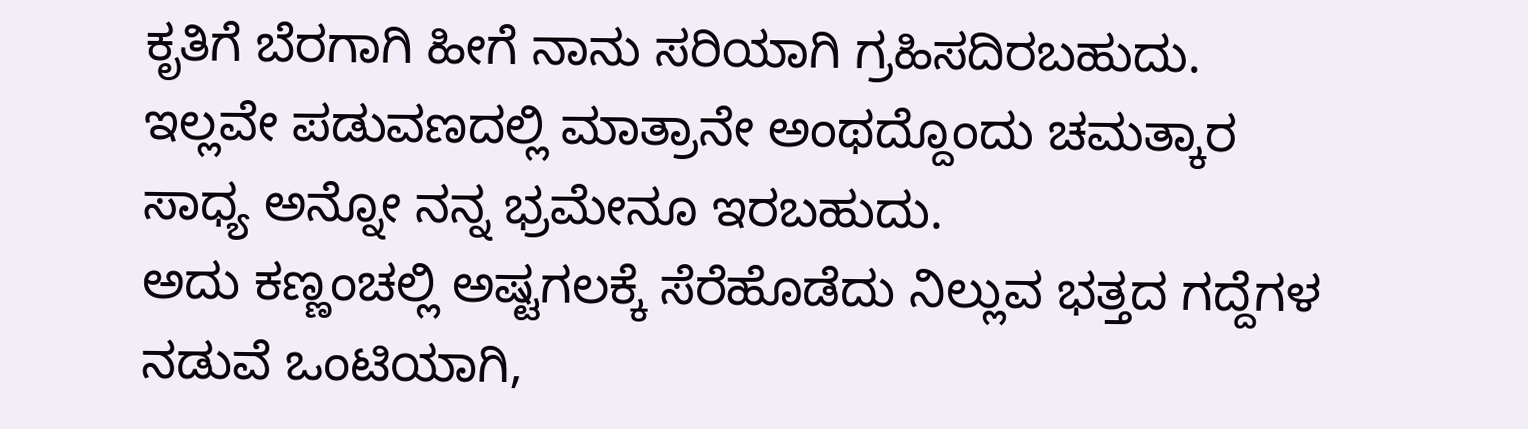ಕೃತಿಗೆ ಬೆರಗಾಗಿ ಹೀಗೆ ನಾನು ಸರಿಯಾಗಿ ಗ್ರಹಿಸದಿರಬಹುದು. ಇಲ್ಲವೇ ಪಡುವಣದಲ್ಲಿ ಮಾತ್ರಾನೇ ಅಂಥದ್ದೊಂದು ಚಮತ್ಕಾರ ಸಾಧ್ಯ ಅನ್ನೋ ನನ್ನ ಭ್ರಮೇನೂ ಇರಬಹುದು.
ಅದು ಕಣ್ಣಂಚಲ್ಲಿ ಅಷ್ಟಗಲಕ್ಕೆ ಸೆರೆಹೊಡೆದು ನಿಲ್ಲುವ ಭತ್ತದ ಗದ್ದೆಗಳ ನಡುವೆ ಒಂಟಿಯಾಗಿ,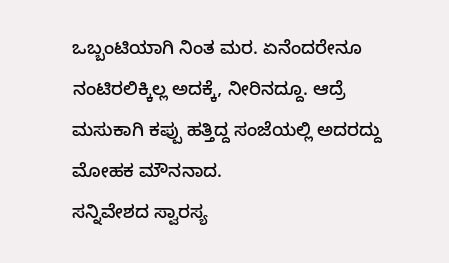ಒಬ್ಬಂಟಿಯಾಗಿ ನಿಂತ ಮರ. ಏನೆಂದರೇನೂ ನಂಟಿರಲಿಕ್ಕಿಲ್ಲ ಅದಕ್ಕೆ, ನೀರಿನದ್ದೂ. ಆದ್ರೆ ಮಸುಕಾಗಿ ಕಪ್ಪು ಹತ್ತಿದ್ದ ಸಂಜೆಯಲ್ಲಿ ಅದರದ್ದು ಮೋಹಕ ಮೌನನಾದ.
ಸನ್ನಿವೇಶದ ಸ್ವಾರಸ್ಯ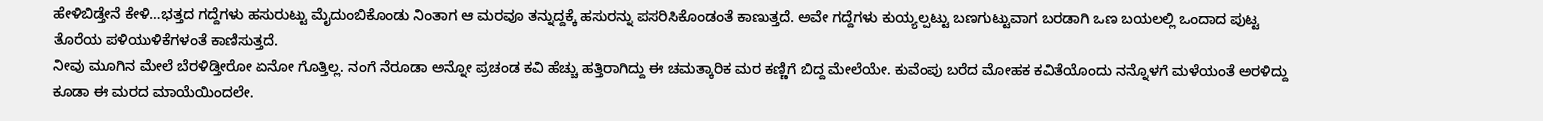ಹೇಳಿಬಿಡ್ತೇನೆ ಕೇಳಿ…ಭತ್ತದ ಗದ್ದೆಗಳು ಹಸುರುಟ್ಟು ಮೈದುಂಬಿಕೊಂಡು ನಿಂತಾಗ ಆ ಮರವೂ ತನ್ನುದ್ದಕ್ಕೆ ಹಸುರನ್ನು ಪಸರಿಸಿಕೊಂಡಂತೆ ಕಾಣುತ್ತದೆ. ಅವೇ ಗದ್ದೆಗಳು ಕುಯ್ಯಲ್ಪಟ್ಟು ಬಣಗುಟ್ಟುವಾಗ ಬರಡಾಗಿ ಒಣ ಬಯಲಲ್ಲಿ ಒಂದಾದ ಪುಟ್ಟ ತೊರೆಯ ಪಳಿಯುಳಿಕೆಗಳಂತೆ ಕಾಣಿಸುತ್ತದೆ.
ನೀವು ಮೂಗಿನ ಮೇಲೆ ಬೆರಳಿಡ್ತೀರೋ ಏನೋ ಗೊತ್ತಿಲ್ಲ. ನಂಗೆ ನೆರೂಡಾ ಅನ್ನೋ ಪ್ರಚಂಡ ಕವಿ ಹೆಚ್ಚು ಹತ್ತಿರಾಗಿದ್ದು ಈ ಚಮತ್ಕಾರಿಕ ಮರ ಕಣ್ಣಿಗೆ ಬಿದ್ದ ಮೇಲೆಯೇ. ಕುವೆಂಪು ಬರೆದ ಮೋಹಕ ಕವಿತೆಯೊಂದು ನನ್ನೊಳಗೆ ಮಳೆಯಂತೆ ಅರಳಿದ್ದು ಕೂಡಾ ಈ ಮರದ ಮಾಯೆಯಿಂದಲೇ.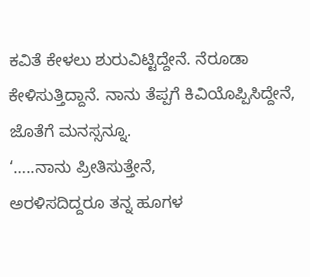ಕವಿತೆ ಕೇಳಲು ಶುರುವಿಟ್ಟಿದ್ದೇನೆ. ನೆರೂಡಾ ಕೇಳಿಸುತ್ತಿದ್ದಾನೆ. ನಾನು ತೆಪ್ಪಗೆ ಕಿವಿಯೊಪ್ಪಿಸಿದ್ದೇನೆ, ಜೊತೆಗೆ ಮನಸ್ಸನ್ನೂ.
‘…..ನಾನು ಪ್ರೀತಿಸುತ್ತೇನೆ,
ಅರಳಿಸದಿದ್ದರೂ ತನ್ನ ಹೂಗಳ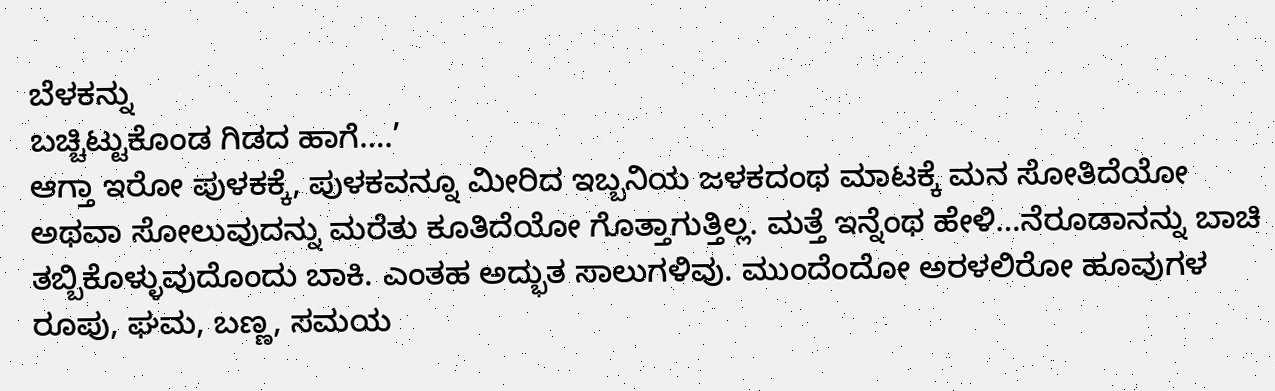ಬೆಳಕನ್ನು
ಬಚ್ಚಿಟ್ಟುಕೊಂಡ ಗಿಡದ ಹಾಗೆ….’
ಆಗ್ತಾ ಇರೋ ಪುಳಕಕ್ಕೆ, ಪುಳಕವನ್ನೂ ಮೀರಿದ ಇಬ್ಬನಿಯ ಜಳಕದಂಥ ಮಾಟಕ್ಕೆ ಮನ ಸೋತಿದೆಯೋ ಅಥವಾ ಸೋಲುವುದನ್ನು ಮರೆತು ಕೂತಿದೆಯೋ ಗೊತ್ತಾಗುತ್ತಿಲ್ಲ. ಮತ್ತೆ ಇನ್ನೆಂಥ ಹೇಳಿ…ನೆರೂಡಾನನ್ನು ಬಾಚಿ ತಬ್ಬಿಕೊಳ್ಳುವುದೊಂದು ಬಾಕಿ. ಎಂತಹ ಅದ್ಭುತ ಸಾಲುಗಳಿವು. ಮುಂದೆಂದೋ ಅರಳಲಿರೋ ಹೂವುಗಳ ರೂಪು, ಘಮ, ಬಣ್ಣ, ಸಮಯ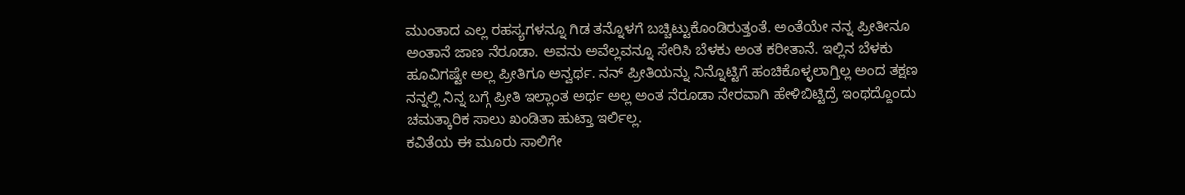ಮುಂತಾದ ಎಲ್ಲ ರಹಸ್ಯಗಳನ್ನೂ ಗಿಡ ತನ್ನೊಳಗೆ ಬಚ್ಚಿಟ್ಟುಕೊಂಡಿರುತ್ತಂತೆ. ಅಂತೆಯೇ ನನ್ನ ಪ್ರೀತೀನೂ ಅಂತಾನೆ ಜಾಣ ನೆರೂಡಾ. ಅವನು ಅವೆಲ್ಲವನ್ನೂ ಸೇರಿಸಿ ಬೆಳಕು ಅಂತ ಕರೀತಾನೆ. ಇಲ್ಲಿನ ಬೆಳಕು ಹೂವಿಗಷ್ಟೇ ಅಲ್ಲ ಪ್ರೀತಿಗೂ ಅನ್ವರ್ಥ. ನನ್ ಪ್ರೀತಿಯನ್ನು ನಿನ್ನೊಟ್ಟಿಗೆ ಹಂಚಿಕೊಳ್ಳಲಾಗ್ತಿಲ್ಲ ಅಂದ ತಕ್ಷಣ ನನ್ನಲ್ಲಿ ನಿನ್ನ ಬಗ್ಗೆ ಪ್ರೀತಿ ಇಲ್ಲಾಂತ ಅರ್ಥ ಅಲ್ಲ ಅಂತ ನೆರೂಡಾ ನೇರವಾಗಿ ಹೇಳಿಬಿಟ್ಟಿದ್ರೆ ಇಂಥದ್ದೊಂದು ಚಮತ್ಕಾರಿಕ ಸಾಲು ಖಂಡಿತಾ ಹುಟ್ತಾ ಇರ್ಲಿಲ್ಲ.
ಕವಿತೆಯ ಈ ಮೂರು ಸಾಲಿಗೇ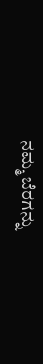ನಮ್ಮ ಬೆರಗನ್ನು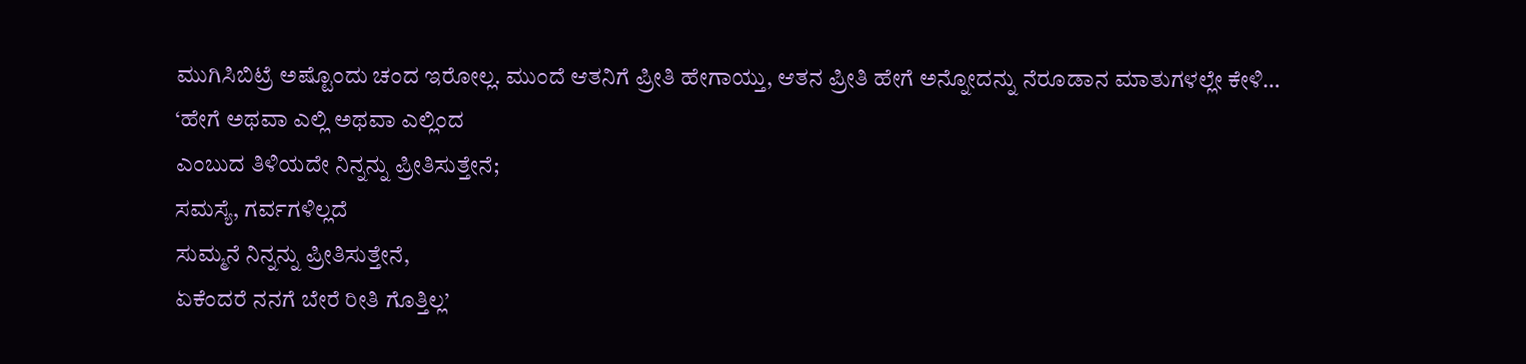ಮುಗಿಸಿಬಿಟ್ರೆ ಅಷ್ಟೊಂದು ಚಂದ ಇರೋಲ್ಲ. ಮುಂದೆ ಆತನಿಗೆ ಪ್ರೀತಿ ಹೇಗಾಯ್ತು, ಆತನ ಪ್ರೀತಿ ಹೇಗೆ ಅನ್ನೋದನ್ನು ನೆರೂಡಾನ ಮಾತುಗಳಲ್ಲೇ ಕೇಳಿ…
‘ಹೇಗೆ ಅಥವಾ ಎಲ್ಲಿ ಅಥವಾ ಎಲ್ಲಿಂದ
ಎಂಬುದ ತಿಳಿಯದೇ ನಿನ್ನನ್ನು ಪ್ರೀತಿಸುತ್ತೇನೆ;
ಸಮಸ್ಯೆ, ಗರ್ವಗಳಿಲ್ಲದೆ
ಸುಮ್ಮನೆ ನಿನ್ನನ್ನು ಪ್ರೀತಿಸುತ್ತೇನೆ,
ಏಕೆಂದರೆ ನನಗೆ ಬೇರೆ ರೀತಿ ಗೊತ್ತಿಲ್ಲ’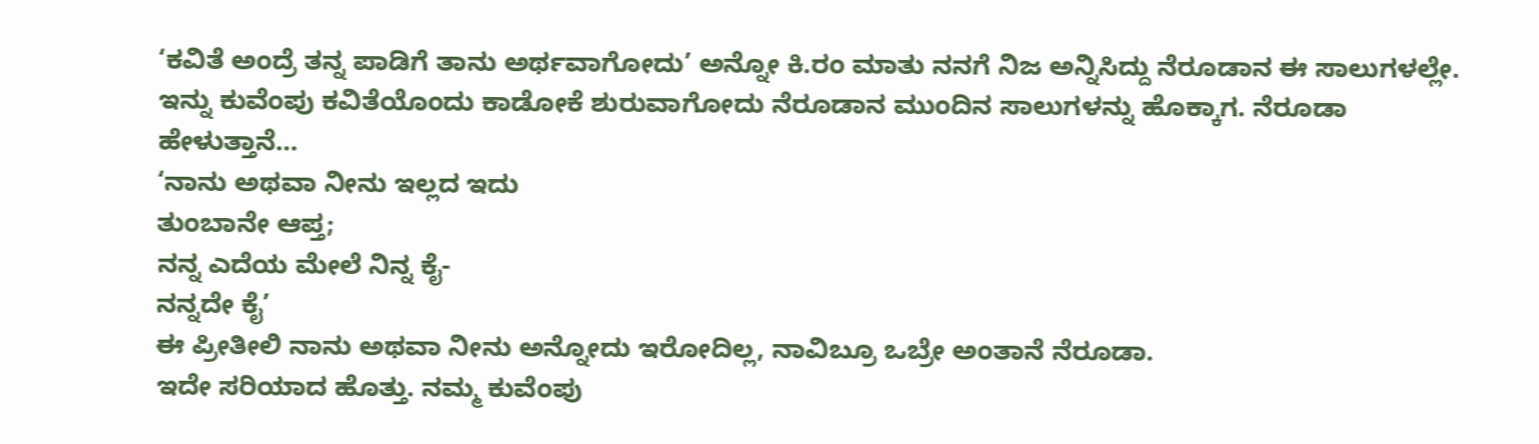‘ಕವಿತೆ ಅಂದ್ರೆ ತನ್ನ ಪಾಡಿಗೆ ತಾನು ಅರ್ಥವಾಗೋದು’ ಅನ್ನೋ ಕಿ.ರಂ ಮಾತು ನನಗೆ ನಿಜ ಅನ್ನಿಸಿದ್ದು ನೆರೂಡಾನ ಈ ಸಾಲುಗಳಲ್ಲೇ.
ಇನ್ನು ಕುವೆಂಪು ಕವಿತೆಯೊಂದು ಕಾಡೋಕೆ ಶುರುವಾಗೋದು ನೆರೂಡಾನ ಮುಂದಿನ ಸಾಲುಗಳನ್ನು ಹೊಕ್ಕಾಗ. ನೆರೂಡಾ ಹೇಳುತ್ತಾನೆ…
‘ನಾನು ಅಥವಾ ನೀನು ಇಲ್ಲದ ಇದು
ತುಂಬಾನೇ ಆಪ್ತ;
ನನ್ನ ಎದೆಯ ಮೇಲೆ ನಿನ್ನ ಕೈ-
ನನ್ನದೇ ಕೈ’
ಈ ಪ್ರೀತೀಲಿ ನಾನು ಅಥವಾ ನೀನು ಅನ್ನೋದು ಇರೋದಿಲ್ಲ, ನಾವಿಬ್ರೂ ಒಬ್ರೇ ಅಂತಾನೆ ನೆರೂಡಾ.
ಇದೇ ಸರಿಯಾದ ಹೊತ್ತು. ನಮ್ಮ ಕುವೆಂಪು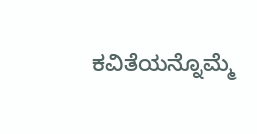ಕವಿತೆಯನ್ನೊಮ್ಮೆ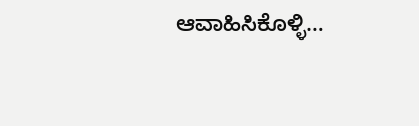ಆವಾಹಿಸಿಕೊಳ್ಳಿ…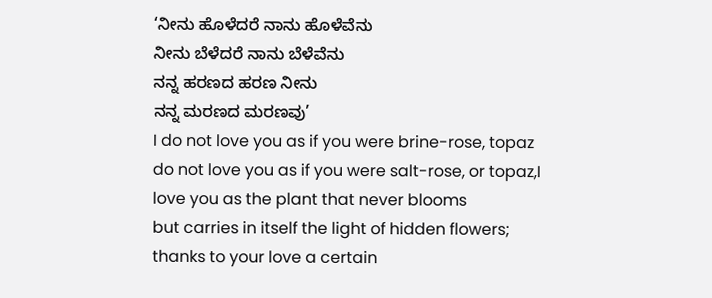‘ನೀನು ಹೊಳೆದರೆ ನಾನು ಹೊಳೆವೆನು
ನೀನು ಬೆಳೆದರೆ ನಾನು ಬೆಳೆವೆನು
ನನ್ನ ಹರಣದ ಹರಣ ನೀನು
ನನ್ನ ಮರಣದ ಮರಣವು’
I do not love you as if you were brine-rose, topaz
do not love you as if you were salt-rose, or topaz,I love you as the plant that never blooms
but carries in itself the light of hidden flowers;
thanks to your love a certain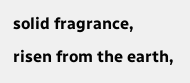solid fragrance,
risen from the earth,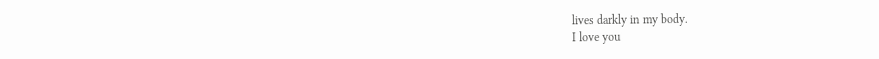lives darkly in my body.
I love you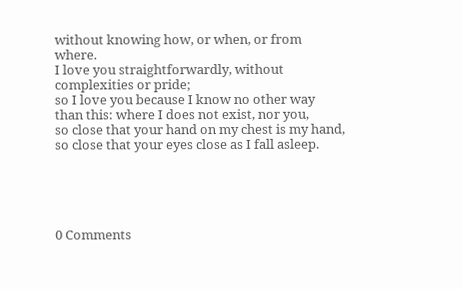without knowing how, or when, or from where.
I love you straightforwardly, without complexities or pride;
so I love you because I know no other way
than this: where I does not exist, nor you,
so close that your hand on my chest is my hand,
so close that your eyes close as I fall asleep.





0 Comments